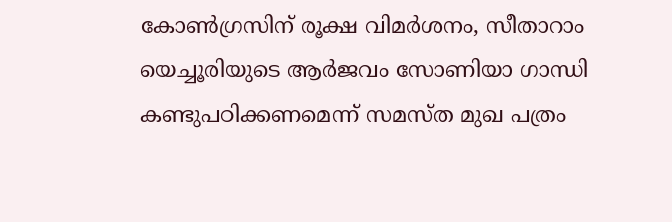കോണ്‍ഗ്രസിന് രൂക്ഷ വിമര്‍ശനം, സീതാറാം യെച്ചൂരിയുടെ ആര്‍ജവം സോണിയാ ഗാന്ധി കണ്ടുപഠിക്കണമെന്ന് സമസ്ത മുഖ പത്രം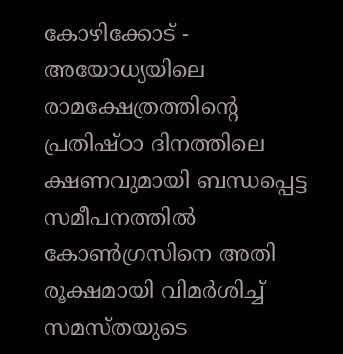കോഴിക്കോട് - അയോധ്യയിലെ  രാമക്ഷേത്രത്തിന്റെ പ്രതിഷ്ഠാ ദിനത്തിലെ  ക്ഷണവുമായി ബന്ധപ്പെട്ട സമീപനത്തില്‍ കോണ്‍ഗ്രസിനെ അതി രൂക്ഷമായി വിമര്‍ശിച്ച് സമസ്തയുടെ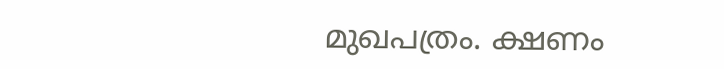മുഖപത്രം. ക്ഷണം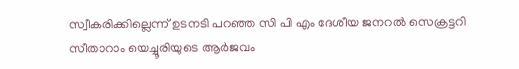സ്വീകരിക്കില്ലെന്ന് ഉടനടി പറഞ്ഞ സി പി എം ദേശീയ ജനറല്‍ സെക്രട്ടറി സീതാറാം യെച്ചൂരിയുടെ ആര്‍ജവം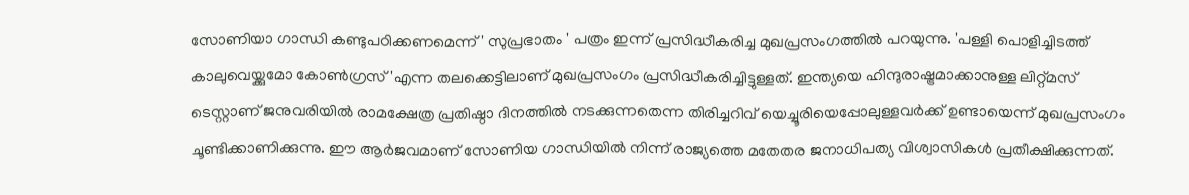സോണിയാ ഗാന്ധി കണ്ടുപഠിക്കണമെന്ന് ' സുപ്രഭാതം ' പത്രം ഇന്ന് പ്രസിദ്ധീകരിച്ച മുഖപ്രസംഗത്തില്‍ പറയുന്നു. 'പള്ളി പൊളിച്ചിടത്ത്  കാലുവെയ്ക്കുമോ കോണ്‍ഗ്രസ് 'എന്ന തലക്കെട്ടിലാണ് മുഖപ്രസംഗം പ്രസിദ്ധീകരിച്ചിട്ടുള്ളത്. ഇന്ത്യയെ ഹിന്ദുരാഷ്ട്രമാക്കാനുള്ള ലിറ്റ്മസ് ടെസ്റ്റാണ് ജനുവരിയില്‍ രാമക്ഷേത്ര പ്രതിഷ്ഠാ ദിനത്തില്‍ നടക്കുന്നതെന്ന തിരിച്ചറിവ് യെച്ചൂരിയെപ്പോലുള്ളവര്‍ക്ക് ഉണ്ടായെന്ന് മുഖപ്രസംഗം ചൂണ്ടിക്കാണിക്കുന്നു. ഈ ആര്‍ജവമാണ് സോണിയ ഗാന്ധിയില്‍ നിന്ന് രാജ്യത്തെ മതേതര ജനാധിപത്യ വിശ്വാസികള്‍ പ്രതീക്ഷിക്കുന്നത്.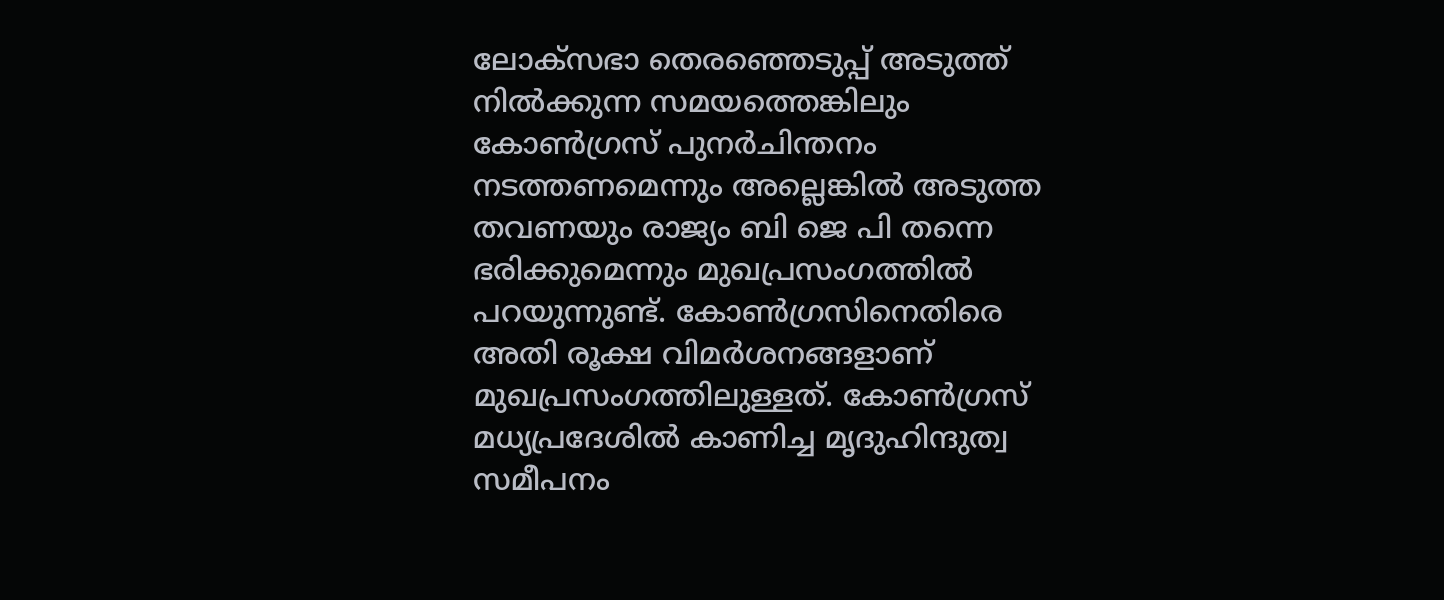ലോക്സഭാ തെരഞ്ഞെടുപ്പ് അടുത്ത് നില്‍ക്കുന്ന സമയത്തെങ്കിലും കോണ്‍ഗ്രസ് പുനര്‍ചിന്തനം നടത്തണമെന്നും അല്ലെങ്കില്‍ അടുത്ത തവണയും രാജ്യം ബി ജെ പി തന്നെ ഭരിക്കുമെന്നും മുഖപ്രസംഗത്തില്‍ പറയുന്നുണ്ട്. കോണ്‍ഗ്രസിനെതിരെ അതി രൂക്ഷ വിമര്‍ശനങ്ങളാണ് മുഖപ്രസംഗത്തിലുള്ളത്. കോണ്‍ഗ്രസ് മധ്യപ്രദേശില്‍ കാണിച്ച മൃദുഹിന്ദുത്വ സമീപനം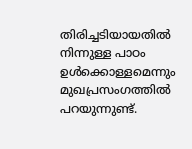തിരിച്ചടിയായതില്‍ നിന്നുള്ള പാഠം ഉള്‍ക്കൊള്ളമെന്നും  മുഖപ്രസംഗത്തില്‍ പറയുന്നുണ്ട്.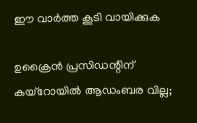ഈ വാർത്ത കൂടി വായിക്കുക

ഉക്രൈന്‍ പ്രസിഡന്റിന് കയ്‌റോയില്‍ ആഡംബര വില്ല;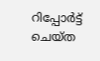റിപ്പോര്‍ട്ട് ചെയ്ത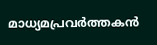മാധ്യമപ്രവര്‍ത്തകന്‍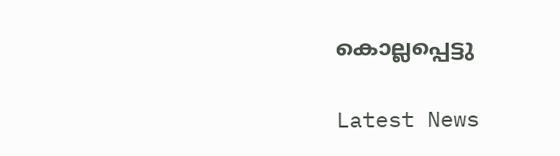കൊല്ലപ്പെട്ടു

Latest News